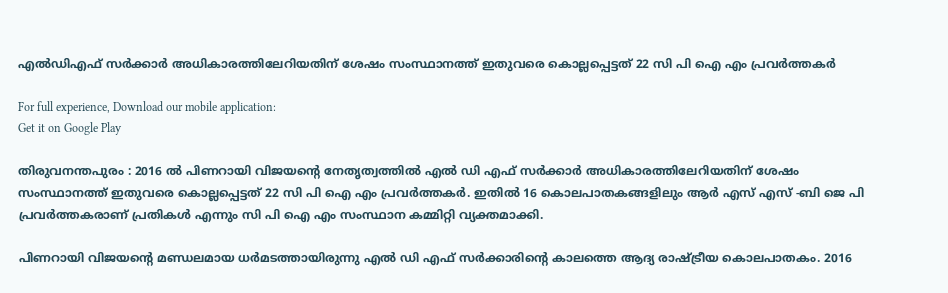എല്‍ഡിഎഫ് സര്‍ക്കാര്‍ അധികാരത്തിലേറിയതിന് ശേഷം സംസ്ഥാനത്ത് ഇതുവരെ കൊല്ലപ്പെട്ടത് 22 സി പി ഐ എം പ്രവര്‍ത്തകര്‍

For full experience, Download our mobile application:
Get it on Google Play

തിരുവനന്തപുരം : 2016 ല്‍ പിണറായി വിജയന്‍റെ നേതൃത്വത്തില്‍ എല്‍ ഡി എഫ് സര്‍ക്കാര്‍ അധികാരത്തിലേറിയതിന് ശേഷം സംസ്ഥാനത്ത് ഇതുവരെ കൊല്ലപ്പെട്ടത് 22 സി പി ഐ എം പ്രവര്‍ത്തകര്‍. ഇതില്‍ 16 കൊലപാതകങ്ങളിലും ആര്‍ എസ് എസ് -ബി ജെ പി പ്രവര്‍ത്തകരാണ് പ്രതികള്‍ എന്നും സി പി ഐ എം സംസ്ഥാന കമ്മിറ്റി വ്യക്തമാക്കി.

പിണറായി വിജയന്‍റെ മണ്ഡലമായ ധര്‍മടത്തായിരുന്നു എല്‍ ഡി എഫ് സര്‍ക്കാരിന്‍റെ കാലത്തെ ആദ്യ രാഷ്ട്രീയ കൊലപാതകം. 2016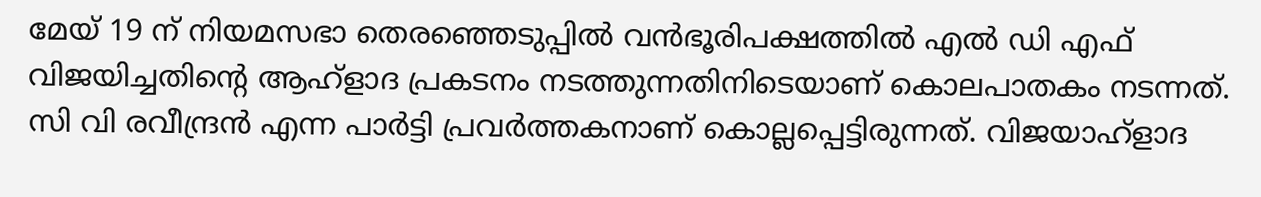മേയ് 19 ന് നിയമസഭാ തെരഞ്ഞെടുപ്പില്‍ വന്‍ഭൂരിപക്ഷത്തില്‍ എല്‍ ഡി എഫ് വിജയിച്ചതിന്‍റെ ആഹ്ളാദ പ്രകടനം നടത്തുന്നതിനിടെയാണ് കൊലപാതകം നടന്നത്. സി വി രവീന്ദ്രന്‍ എന്ന പാര്‍ട്ടി പ്രവര്‍ത്തകനാണ് കൊല്ലപ്പെട്ടിരുന്നത്. വിജയാഹ്ളാദ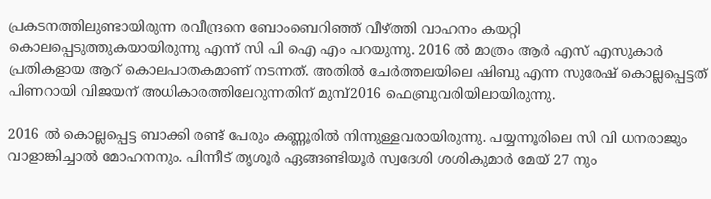പ്രകടനത്തിലുണ്ടായിരുന്ന രവീന്ദ്രനെ ബോംബെറിഞ്ഞ് വീഴ്ത്തി വാഹനം കയറ്റി കൊലപ്പെടുത്തുകയായിരുന്നു എന്ന് സി പി ഐ എം പറയുന്നു. 2016 ല്‍ മാത്രം ആര്‍ എസ് എസുകാര്‍ പ്രതികളായ ആറ് കൊലപാതകമാണ് നടന്നത്. അതില്‍ ചേര്‍ത്തലയിലെ ഷിബു എന്ന സുരേഷ് കൊല്ലപ്പെട്ടത് പിണറായി വിജയന് അധികാരത്തിലേറുന്നതിന് മുമ്പ്2016 ഫെബ്രുവരിയിലായിരുന്നു.

2016 ല്‍ കൊല്ലപ്പെട്ട ബാക്കി രണ്ട് പേരും കണ്ണൂരില്‍ നിന്നുള്ളവരായിരുന്നു. പയ്യന്നൂരിലെ സി വി ധനരാജും വാളാങ്കിച്ചാല്‍ മോഹനനും. പിന്നീട് തൃശൂര്‍ ഏങ്ങണ്ടിയൂര്‍ സ്വദേശി ശശികുമാര്‍ മേയ് 27 നും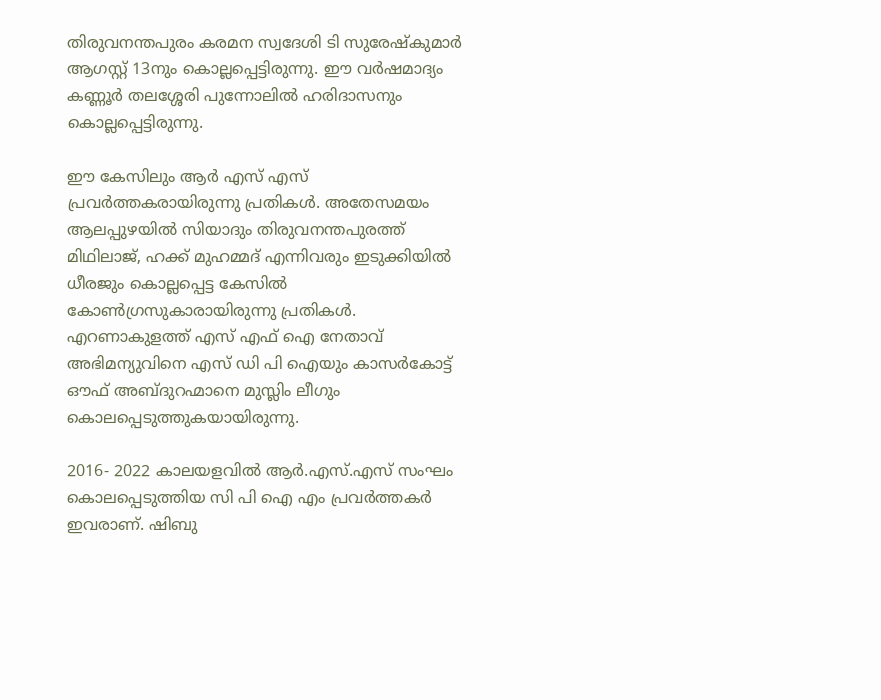തിരുവനന്തപുരം കരമന സ്വദേശി ടി സുരേഷ്‌കുമാര്‍ ആഗസ്റ്റ് 13നും കൊല്ലപ്പെട്ടിരുന്നു. ഈ വര്‍ഷമാദ്യം കണ്ണൂര്‍ തലശ്ശേരി പുന്നോലില്‍ ഹരിദാസനും കൊല്ലപ്പെട്ടിരുന്നു.

ഈ കേസിലും ആര്‍ എസ് എസ് പ്രവര്‍ത്തകരായിരുന്നു പ്രതികള്‍. അതേസമയം ആലപ്പുഴയില്‍ സിയാദും തിരുവനന്തപുരത്ത് മിഥിലാജ്, ഹക്ക് മുഹമ്മദ് എന്നിവരും ഇടുക്കിയില്‍ ധീരജും കൊല്ലപ്പെട്ട കേസില്‍ കോണ്‍ഗ്രസുകാരായിരുന്നു പ്രതികള്‍. എറണാകുളത്ത് എസ് എഫ് ഐ നേതാവ് അഭിമന്യുവിനെ എസ് ഡി പി ഐയും കാസര്‍കോട്ട് ഔഫ് അബ്ദുറഹ്മാനെ മുസ്ലിം ലീഗും കൊലപ്പെടുത്തുകയായിരുന്നു.

2016- 2022 കാലയളവില്‍ ആര്‍.എസ്.എസ് സംഘം കൊലപ്പെടുത്തിയ സി പി ഐ എം പ്രവര്‍ത്തകര്‍ ഇവരാണ്. ഷിബു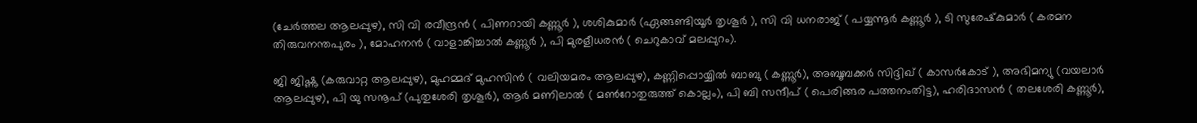(ചേര്‍ത്തല ആലപ്പുഴ), സി വി രവീന്ദ്രന്‍ ( പിണറായി കണ്ണൂര്‍ ), ശശികുമാര്‍ (ഏങ്ങണ്ടിയൂര്‍ തൃശൂര്‍ ), സി വി ധനരാജ് ( പയ്യന്നൂര്‍ കണ്ണൂര്‍ ), ടി സുരേഷ്‌കുമാര്‍ ( കരമന തിരുവനന്തപുരം ), മോഹനന്‍ ( വാളാങ്കിച്ചാല്‍ കണ്ണൂര്‍ ), പി മുരളീധരന്‍ ( ചെറുകാവ് മലപ്പുറം).

ജി ജിഷ്ണു (കരുവാറ്റ ആലപ്പുഴ), മുഹമ്മദ് മുഹസിന്‍ ( വലിയമരം ആലപ്പുഴ), കണ്ണിപ്പൊയ്യില്‍ ബാബു ( കണ്ണൂര്‍), അബൂബക്കര്‍ സിദ്ദിഖ് ( കാസര്‍കോട് ), അഭിമന്യു (വയലാര്‍ ആലപ്പുഴ), പി യു സനൂപ് (പുതുശേരി തൃശൂര്‍), ആര്‍ മണിലാല്‍ ( മണ്‍റോതുരുത്ത് കൊല്ലം), പി ബി സന്ദീപ് ( പെരിങ്ങര പത്തനംതിട്ട), ഹരിദാസന്‍ ( തലശേരി കണ്ണൂര്‍),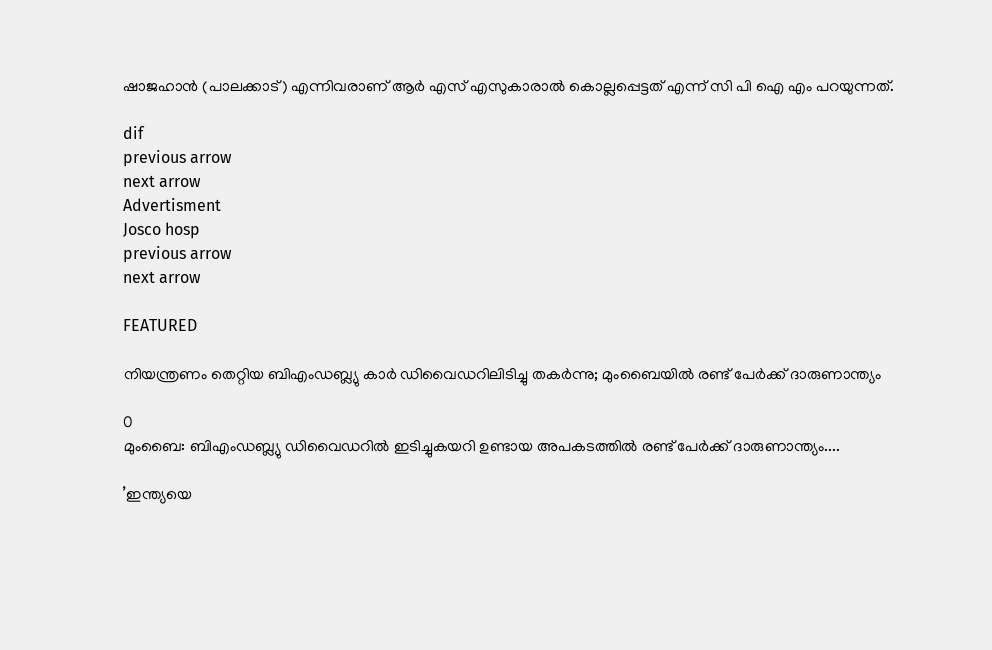ഷാജഹാന്‍ (പാലക്കാട്) എന്നിവരാണ് ആര്‍ എസ് എസുകാരാല്‍ കൊല്ലപ്പെട്ടത് എന്ന് സി പി ഐ എം പറയുന്നത്.

dif
previous arrow
next arrow
Advertisment
Josco hosp
previous arrow
next arrow

FEATURED

നിയന്ത്രണം തെറ്റിയ ബിഎംഡബ്ല്യു കാർ ഡിവൈഡറിലിടിച്ചു തകർന്നു; മുംബൈയിൽ രണ്ട് പേർക്ക് ദാരുണാന്ത്യം

0
മുംബൈ: ബിഎംഡബ്ല്യു ഡിവൈഡറില്‍ ഇടിച്ചുകയറി ഉണ്ടായ അപകടത്തില്‍ രണ്ട് പേര്‍ക്ക് ദാരുണാന്ത്യം....

’ഇന്ത്യയെ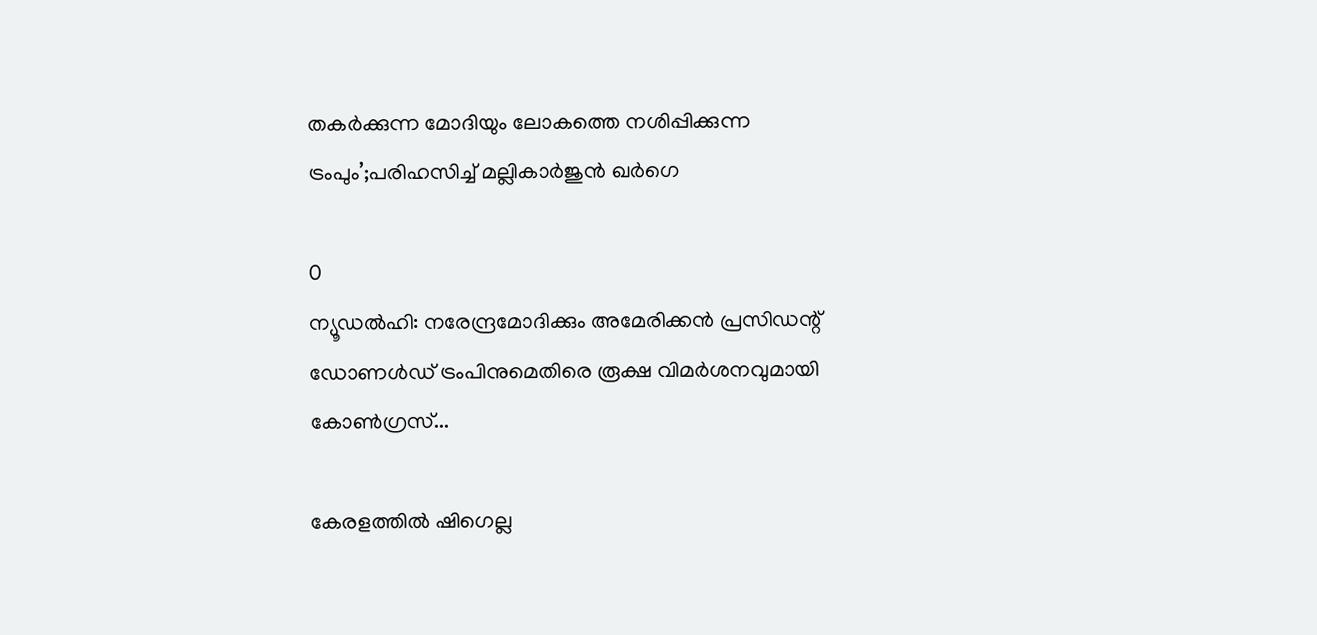തകർക്കുന്ന മോദിയും ലോകത്തെ നശിപ്പിക്കുന്ന ട്രംപും’;പരിഹസിച്ച് മല്ലികാർജുൻ ഖർഗെ

0
ന്യൂഡല്‍ഹി: നരേന്ദ്രമോദിക്കും അമേരിക്കന്‍ പ്രസിഡന്റ് ഡോണള്‍ഡ് ട്രംപിനുമെതിരെ രൂക്ഷ വിമര്‍ശനവുമായി കോണ്‍ഗ്രസ്...

കേരളത്തിൽ ഷിഗെല്ല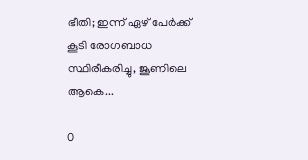ഭീതി; ഇന്ന് ഏഴ് പേർക്ക് കൂടി രോഗബാധ സ്ഥിരീകരിച്ചു, ജൂണിലെ ആകെ...

0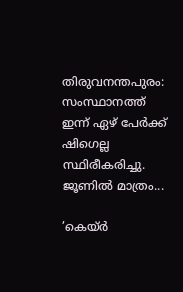തിരുവനന്തപുരം: സംസ്ഥാനത്ത് ഇന്ന് ഏഴ് പേര്‍ക്ക് ഷിഗെല്ല സ്ഥിരീകരിച്ചു. ജൂണില്‍ മാത്രം...

’കെയ്ര്‍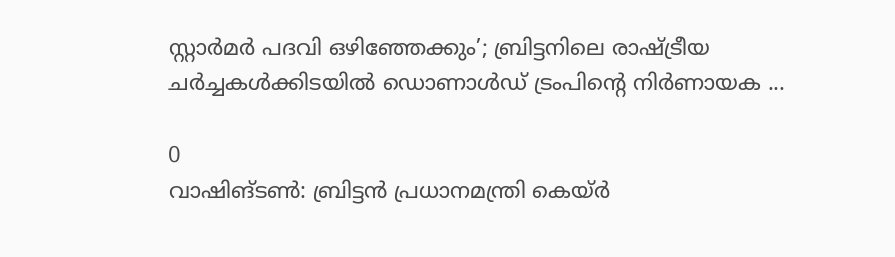സ്റ്റാര്‍മര്‍ പദവി ഒഴിഞ്ഞേക്കും’; ബ്രിട്ടനിലെ രാഷ്ട്രീയ ചർച്ചകൾക്കിടയിൽ ഡൊണാൾഡ് ട്രംപിന്റെ നിർണായക ...

0
വാഷിങ്ടണ്‍: ബ്രിട്ടൻ പ്രധാനമന്ത്രി കെയ്ര്‍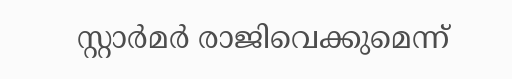സ്റ്റാര്‍മര്‍ രാജിവെക്കുമെന്ന്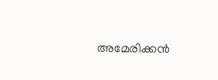അമേരിക്കന്‍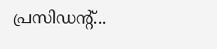പ്രസിഡന്റ്...